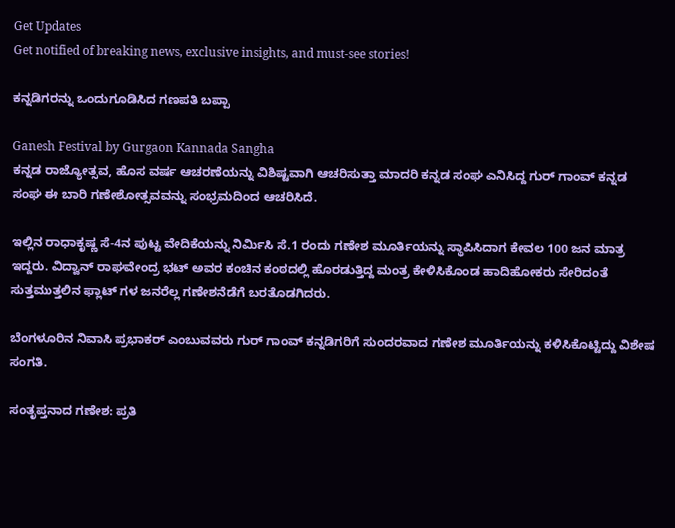Get Updates
Get notified of breaking news, exclusive insights, and must-see stories!

ಕನ್ನಡಿಗರನ್ನು ಒಂದುಗೂಡಿಸಿದ ಗಣಪತಿ ಬಪ್ಪಾ

Ganesh Festival by Gurgaon Kannada Sangha
ಕನ್ನಡ ರಾಜ್ಯೋತ್ಸವ, ಹೊಸ ವರ್ಷ ಆಚರಣೆಯನ್ನು ವಿಶಿಷ್ಟವಾಗಿ ಆಚರಿಸುತ್ತಾ ಮಾದರಿ ಕನ್ನಡ ಸಂಘ ಎನಿಸಿದ್ದ ಗುರ್ ಗಾಂವ್ ಕನ್ನಡ ಸಂಘ ಈ ಬಾರಿ ಗಣೇಶೋತ್ಸವವನ್ನು ಸಂಭ್ರಮದಿಂದ ಆಚರಿಸಿದೆ.

ಇಲ್ಲಿನ ರಾಧಾಕೃಷ್ಣ ಸೆ-4ನ ಪುಟ್ಟ ವೇದಿಕೆಯನ್ನು ನಿರ್ಮಿಸಿ ಸೆ.1 ರಂದು ಗಣೇಶ ಮೂರ್ತಿಯನ್ನು ಸ್ಥಾಪಿಸಿದಾಗ ಕೇವಲ 100 ಜನ ಮಾತ್ರ ಇದ್ದರು. ವಿದ್ವಾನ್ ರಾಘವೇಂದ್ರ ಭಟ್ ಅವರ ಕಂಚಿನ ಕಂಠದಲ್ಲಿ ಹೊರಡುತ್ತಿದ್ದ ಮಂತ್ರ ಕೇಳಿಸಿಕೊಂಡ ಹಾದಿಹೋಕರು ಸೇರಿದಂತೆ ಸುತ್ತಮುತ್ತಲಿನ ಫ್ಲಾಟ್ ಗಳ ಜನರೆಲ್ಲ ಗಣೇಶನೆಡೆಗೆ ಬರತೊಡಗಿದರು.

ಬೆಂಗಳೂರಿನ ನಿವಾಸಿ ಪ್ರಭಾಕರ್ ಎಂಬುವವರು ಗುರ್ ಗಾಂವ್ ಕನ್ನಡಿಗರಿಗೆ ಸುಂದರವಾದ ಗಣೇಶ ಮೂರ್ತಿಯನ್ನು ಕಳಿಸಿಕೊಟ್ಟಿದ್ದು ವಿಶೇಷ ಸಂಗತಿ.

ಸಂತೃಪ್ತನಾದ ಗಣೇಶ: ಪ್ರತಿ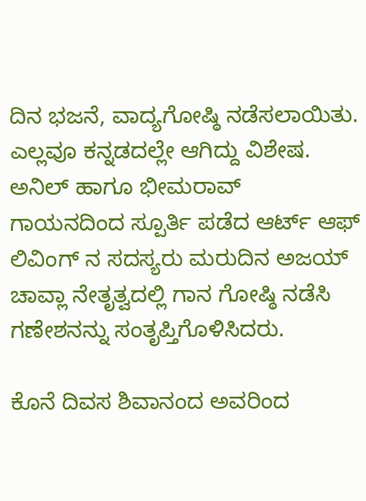ದಿನ ಭಜನೆ, ವಾದ್ಯಗೋಷ್ಠಿ ನಡೆಸಲಾಯಿತು. ಎಲ್ಲವೂ ಕನ್ನಡದಲ್ಲೇ ಆಗಿದ್ದು ವಿಶೇಷ. ಅನಿಲ್ ಹಾಗೂ ಭೀಮರಾವ್ ಗಾಯನದಿಂದ ಸ್ಪೂರ್ತಿ ಪಡೆದ ಆರ್ಟ್ ಆಫ್ ಲಿವಿಂಗ್ ನ ಸದಸ್ಯರು ಮರುದಿನ ಅಜಯ್ ಚಾವ್ಲಾ ನೇತೃತ್ವದಲ್ಲಿ ಗಾನ ಗೋಷ್ಠಿ ನಡೆಸಿ ಗಣೇಶನನ್ನು ಸಂತೃಪ್ತಿಗೊಳಿಸಿದರು.

ಕೊನೆ ದಿವಸ ಶಿವಾನಂದ ಅವರಿಂದ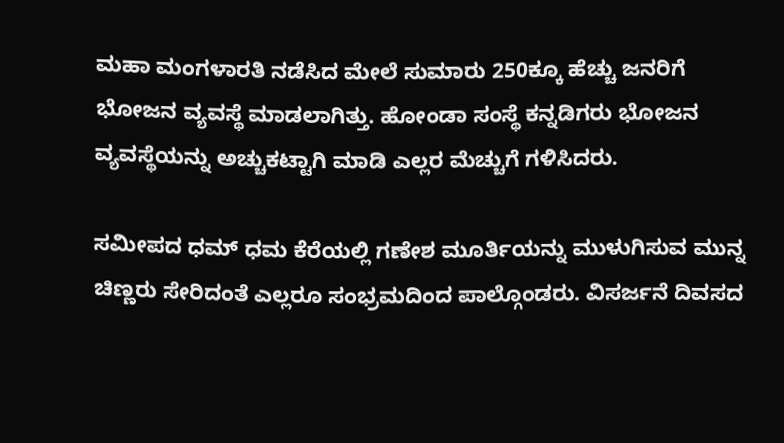ಮಹಾ ಮಂಗಳಾರತಿ ನಡೆಸಿದ ಮೇಲೆ ಸುಮಾರು 250ಕ್ಕೂ ಹೆಚ್ಚು ಜನರಿಗೆ ಭೋಜನ ವ್ಯವಸ್ಥೆ ಮಾಡಲಾಗಿತ್ತು. ಹೋಂಡಾ ಸಂಸ್ಥೆ ಕನ್ನಡಿಗರು ಭೋಜನ ವ್ಯವಸ್ಥೆಯನ್ನು ಅಚ್ಚುಕಟ್ಟಾಗಿ ಮಾಡಿ ಎಲ್ಲರ ಮೆಚ್ಚುಗೆ ಗಳಿಸಿದರು.

ಸಮೀಪದ ಧಮ್ ಧಮ ಕೆರೆಯಲ್ಲಿ ಗಣೇಶ ಮೂರ್ತಿಯನ್ನು ಮುಳುಗಿಸುವ ಮುನ್ನ ಚಿಣ್ಣರು ಸೇರಿದಂತೆ ಎಲ್ಲರೂ ಸಂಭ್ರಮದಿಂದ ಪಾಲ್ಗೊಂಡರು. ವಿಸರ್ಜನೆ ದಿವಸದ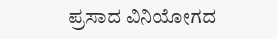ಪ್ರಸಾದ ವಿನಿಯೋಗದ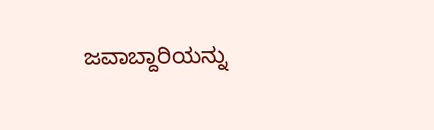ಜವಾಬ್ದಾರಿಯನ್ನು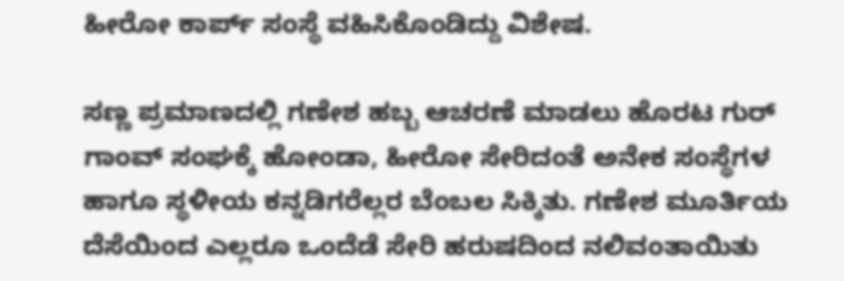ಹೀರೋ ಕಾರ್ಪ್ ಸಂಸ್ಥೆ ವಹಿಸಿಕೊಂಡಿದ್ದು ವಿಶೇಷ.

ಸಣ್ಣ ಪ್ರಮಾಣದಲ್ಲಿ ಗಣೇಶ ಹಬ್ಬ ಆಚರಣೆ ಮಾಡಲು ಹೊರಟ ಗುರ್ ಗಾಂವ್ ಸಂಘಕ್ಕೆ ಹೋಂಡಾ, ಹೀರೋ ಸೇರಿದಂತೆ ಅನೇಕ ಸಂಸ್ಥೆಗಳ ಹಾಗೂ ಸ್ಥಳೀಯ ಕನ್ನಡಿಗರೆಲ್ಲರ ಬೆಂಬಲ ಸಿಕ್ಕಿತು. ಗಣೇಶ ಮೂರ್ತಿಯ ದೆಸೆಯಿಂದ ಎಲ್ಲರೂ ಒಂದೆಡೆ ಸೇರಿ ಹರುಷದಿಂದ ನಲಿವಂತಾಯಿತು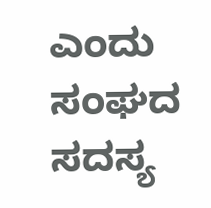ಎಂದು ಸಂಘದ ಸದಸ್ಯ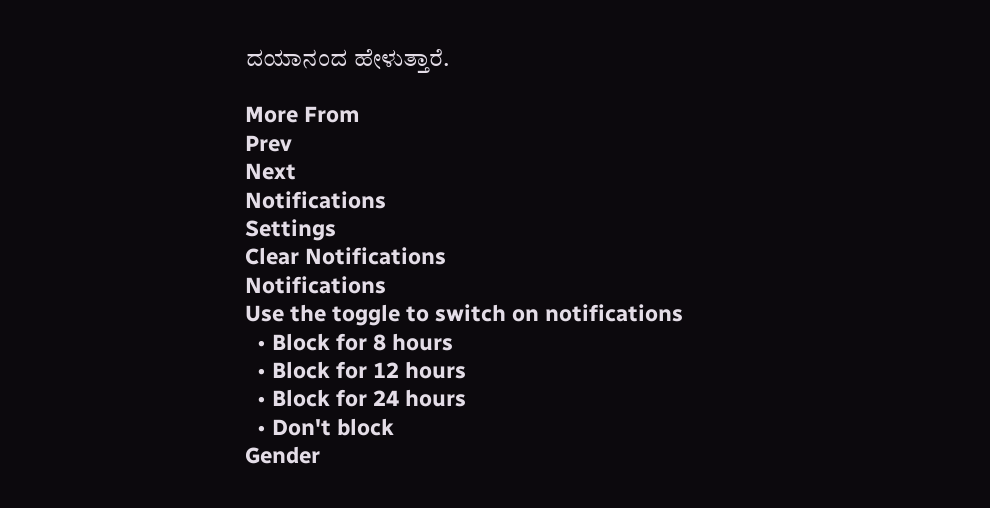ದಯಾನಂದ ಹೇಳುತ್ತಾರೆ.

More From
Prev
Next
Notifications
Settings
Clear Notifications
Notifications
Use the toggle to switch on notifications
  • Block for 8 hours
  • Block for 12 hours
  • Block for 24 hours
  • Don't block
Gender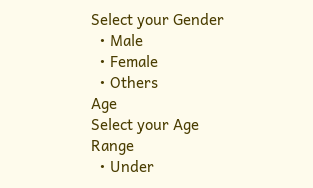Select your Gender
  • Male
  • Female
  • Others
Age
Select your Age Range
  • Under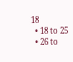18
  • 18 to 25
  • 26 to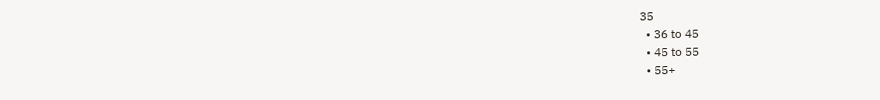35
  • 36 to 45
  • 45 to 55
  • 55+